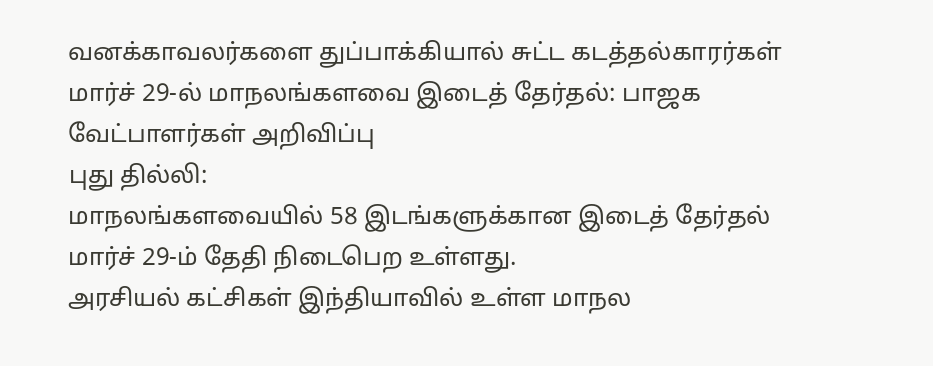வனக்காவலர்களை துப்பாக்கியால் சுட்ட கடத்தல்காரர்கள்
மார்ச் 29-ல் மாநலங்களவை இடைத் தேர்தல்: பாஜக வேட்பாளர்கள் அறிவிப்பு
புது தில்லி:
மாநலங்களவையில் 58 இடங்களுக்கான இடைத் தேர்தல் மார்ச் 29-ம் தேதி நிடைபெற உள்ளது.
அரசியல் கட்சிகள் இந்தியாவில் உள்ள மாநல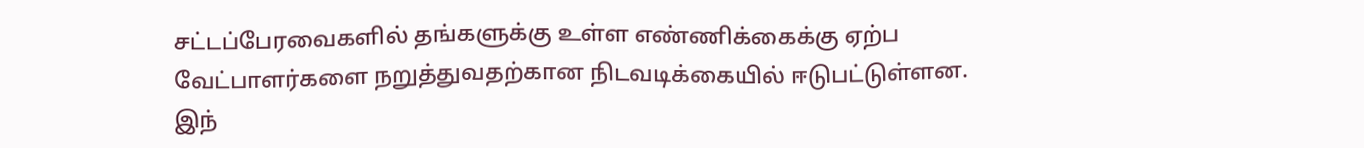சட்டப்பேரவைகளில் தங்களுக்கு உள்ள எண்ணிக்கைக்கு ஏற்ப வேட்பாளர்களை நறுத்துவதற்கான நிடவடிக்கையில் ஈடுபட்டுள்ளன.
இந்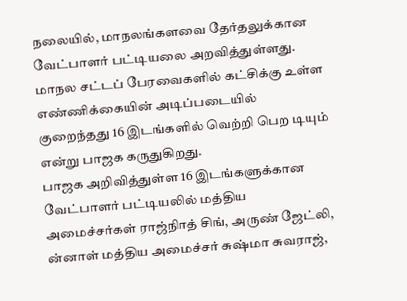நலையில், மாநலங்களவை தேர்தலுக்கான வேட்பாளர் பட்டியலை அறவித்துள்ளது. மாநல சட்டப் பேரவைகளில் கட்சிக்கு உள்ள எண்ணிக்கையின் அடிப்படையில் குறைந்தது 16 இடங்களில் வெற்றி பெற டியும் என்று பாஜக கருதுகிறது.
பாஜக அறிவித்துள்ள 16 இடங்களுக்கான வேட்பாளர் பட்டியலில் மத்திய அமைச்சர்கள் ராஜ்நிாத் சிங், அருண் ஜேட்லி, ன்னாள் மத்திய அமைச்சர் சுஷ்மா சுவராஜ்,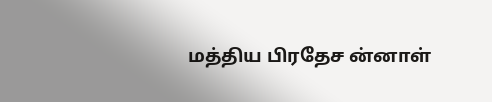மத்திய பிரதேச ன்னாள்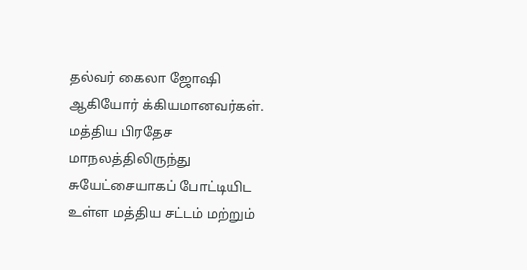தல்வர் கைலா ஜோஷி ஆகியோர் க்கியமானவர்கள்.
மத்திய பிரதேச மாநலத்திலிருந்து சுயேட்சையாகப் போட்டியிட உள்ள மத்திய சட்டம் மற்றும்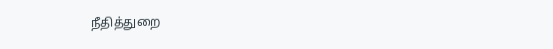நீதித்துறை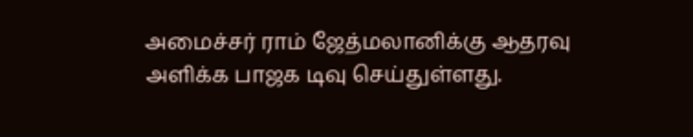அமைச்சர் ராம் ஜேத்மலானிக்கு ஆதரவு அளிக்க பாஜக டிவு செய்துள்ளது.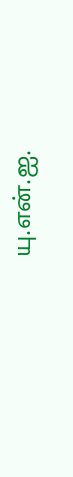யு.என்.ஐ.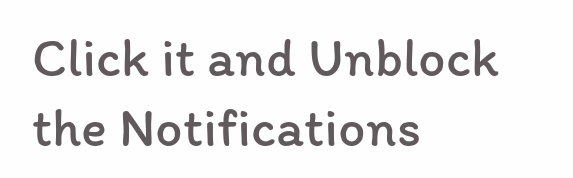Click it and Unblock the Notifications